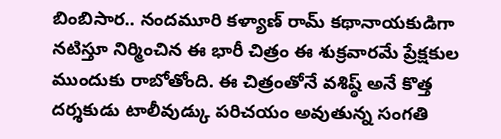బింబిసార.. నందమూరి కళ్యాణ్ రామ్ కథానాయకుడిగా నటిస్తూ నిర్మించిన ఈ భారీ చిత్రం ఈ శుక్రవారమే ప్రేక్షకుల ముందుకు రాబోతోంది. ఈ చిత్రంతోనే వశిష్ఠ్ అనే కొత్త దర్శకుడు టాలీవుడ్కు పరిచయం అవుతున్న సంగతి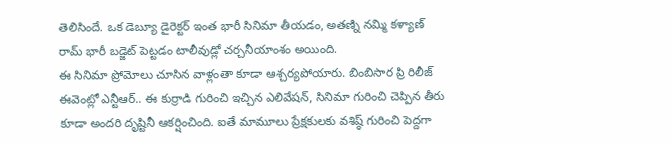తెలిసిందే. ఒక డెబ్యూ డైరెక్టర్ ఇంత భారీ సినిమా తీయడం, అతణ్ని నమ్మి కళ్యాణ్ రామ్ భారీ బడ్జెట్ పెట్టడం టాలీవుడ్లో చర్చనీయాంశం అయింది.
ఈ సినిమా ప్రోమోలు చూసిన వాళ్లంతా కూడా ఆశ్చర్యపోయారు. బింబిసార ప్రి రిలీజ్ ఈవెంట్లో ఎన్టీఆర్.. ఈ కుర్రాడి గురించి ఇచ్చిన ఎలివేషన్, సినిమా గురించి చెప్పిన తీరు కూడా అందరి దృష్టినీ ఆకర్షించింది. ఐతే మామూలు ప్రేక్షకులకు వశిష్ఠ్ గురించి పెద్దగా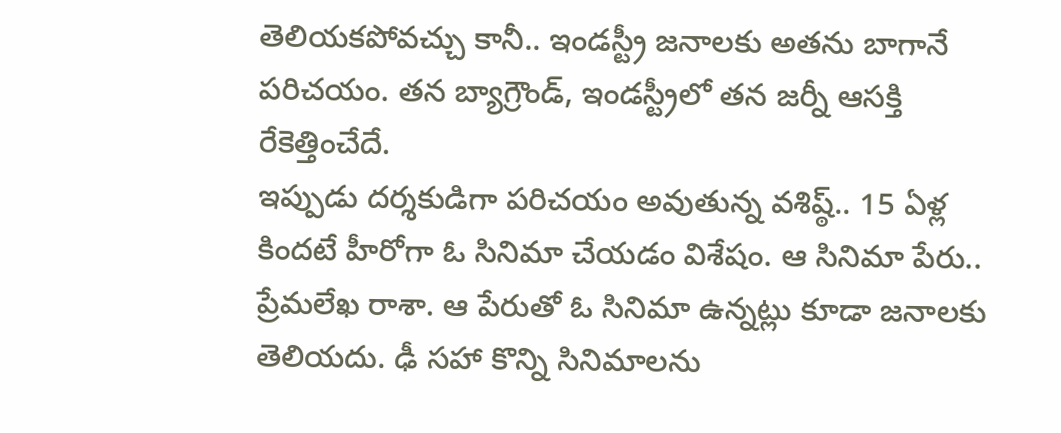తెలియకపోవచ్చు కానీ.. ఇండస్ట్రీ జనాలకు అతను బాగానే పరిచయం. తన బ్యాగ్రౌండ్, ఇండస్ట్రీలో తన జర్నీ ఆసక్తి రేకెత్తించేదే.
ఇప్పుడు దర్శకుడిగా పరిచయం అవుతున్న వశిష్ఠ్.. 15 ఏళ్ల కిందటే హీరోగా ఓ సినిమా చేయడం విశేషం. ఆ సినిమా పేరు.. ప్రేమలేఖ రాశా. ఆ పేరుతో ఓ సినిమా ఉన్నట్లు కూడా జనాలకు తెలియదు. ఢీ సహా కొన్ని సినిమాలను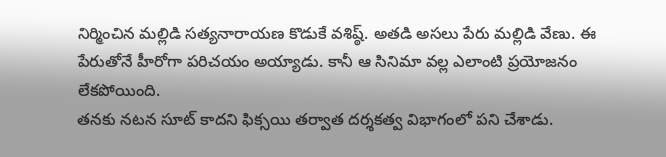నిర్మించిన మల్లిడి సత్యనారాయణ కొడుకే వశిష్ఠ్. అతడి అసలు పేరు మల్లిడి వేణు. ఈ పేరుతోనే హీరోగా పరిచయం అయ్యాడు. కానీ ఆ సినిమా వల్ల ఎలాంటి ప్రయోజనం లేకపోయింది.
తనకు నటన సూట్ కాదని ఫిక్సయి తర్వాత దర్శకత్వ విభాగంలో పని చేశాడు.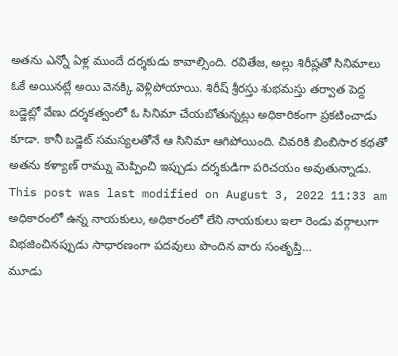అతను ఎన్నో ఏళ్ల ముందే దర్శకుడు కావాల్సింది. రవితేజ, అల్లు శిరీష్లతో సినిమాలు ఓకే అయినట్లే అయి వెనక్కి వెళ్లిపోయాయి. శిరీష్ శ్రీరస్తు శుభమస్తు తర్వాత పెద్ద బడ్జెట్లో వేణు దర్శకత్వంలో ఓ సినిమా చేయబోతున్నట్లు అధికారికంగా ప్రకటించాడు కూడా. కానీ బడ్జెట్ సమస్యలతోనే ఆ సినిమా ఆగిపోయింది. చివరికి బింబిసార కథతో అతను కళ్యాణ్ రామ్ను మెప్పించి ఇప్పుడు దర్శకుడిగా పరిచయం అవుతున్నాడు.
This post was last modified on August 3, 2022 11:33 am
అధికారంలో ఉన్న నాయకులు, అధికారంలో లేని నాయకులు ఇలా రెండు వర్గాలుగా విభజించినప్పుడు సాధారణంగా పదవులు పొందిన వారు సంతృప్తి…
మూడు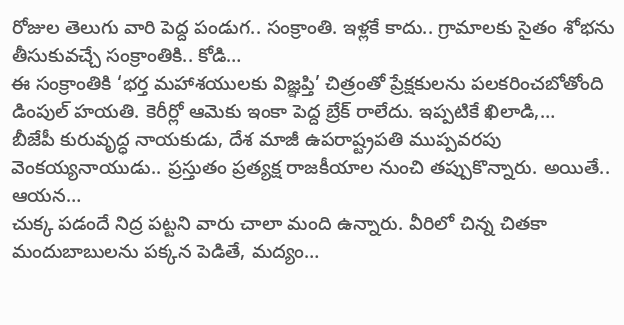రోజుల తెలుగు వారి పెద్ద పండుగ.. సంక్రాంతి. ఇళ్లకే కాదు.. గ్రామాలకు సైతం శోభను తీసుకువచ్చే సంక్రాంతికి.. కోడి…
ఈ సంక్రాంతికి ‘భర్త మహాశయులకు విజ్ఞప్తి’ చిత్రంతో ప్రేక్షకులను పలకరించబోతోంది డింపుల్ హయతి. కెరీర్లో ఆమెకు ఇంకా పెద్ద బ్రేక్ రాలేదు. ఇప్పటికే ఖిలాడి,…
బీజేపీ కురువృద్ధ నాయకుడు, దేశ మాజీ ఉపరాష్ట్రపతి ముప్పవరపు వెంకయ్యనాయుడు.. ప్రస్తుతం ప్రత్యక్ష రాజకీయాల నుంచి తప్పుకొన్నారు. అయితే.. ఆయన…
చుక్క పడందే నిద్ర పట్టని వారు చాలా మంది ఉన్నారు. వీరిలో చిన్న చితకా మందుబాబులను పక్కన పెడితే, మద్యం…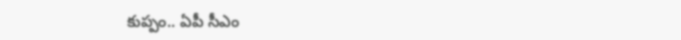కుప్పం.. ఏపీ సీఎం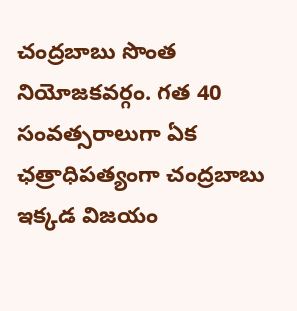చంద్రబాబు సొంత నియోజకవర్గం. గత 40 సంవత్సరాలుగా ఏక ఛత్రాధిపత్యంగా చంద్రబాబు ఇక్కడ విజయం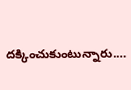దక్కించుకుంటున్నారు.…